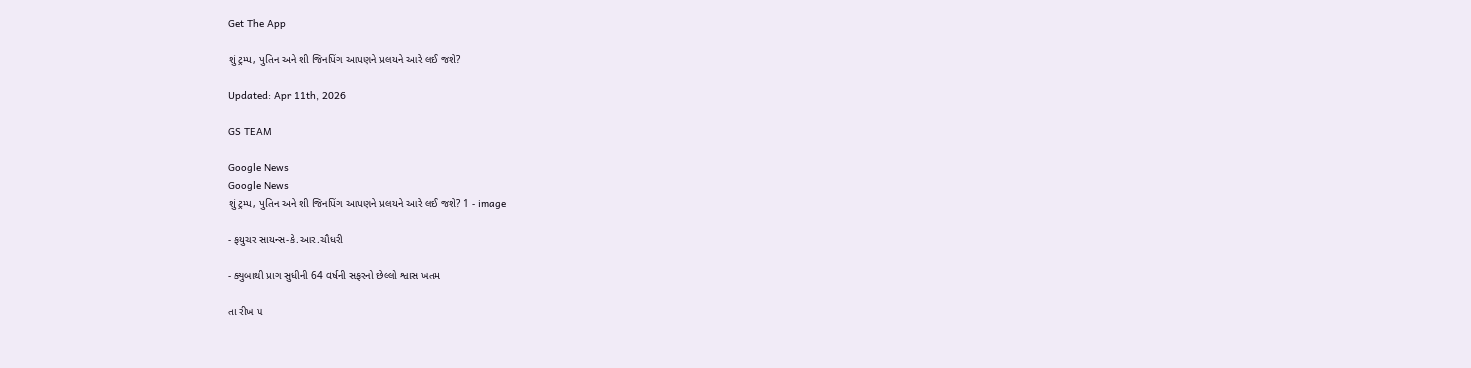Get The App

શું ટ્રમ્પ, પુતિન અને શી જિનપિંગ આપણને પ્રલયને આરે લઈ જશે?

Updated: Apr 11th, 2026

GS TEAM

Google News
Google News
શું ટ્રમ્પ, પુતિન અને શી જિનપિંગ આપણને પ્રલયને આરે લઈ જશે? 1 - image

- ફયુચર સાયન્સ-કે.આર.ચૌધરી

- ક્યુબાથી પ્રાગ સુધીની 64 વર્ષની સફરનો છેલ્લો શ્વાસ ખતમ

તા રીખ ૫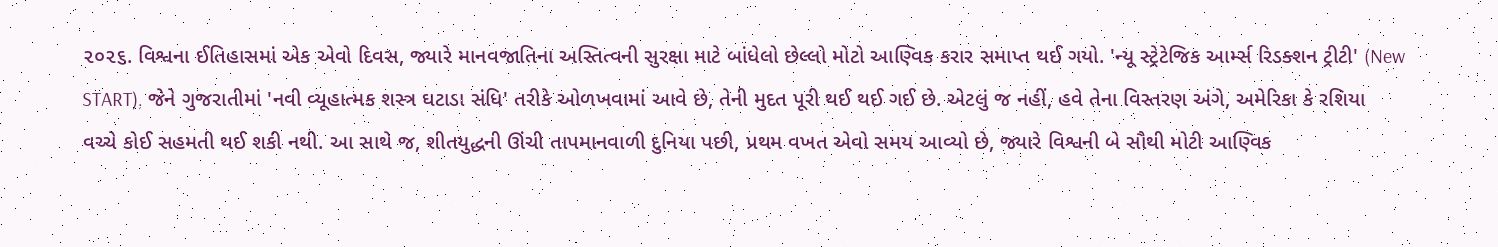૨૦૨૬. વિશ્વના ઈતિહાસમાં એક એવો દિવસ, જ્યારે માનવજાતિના અસ્તિત્વની સુરક્ષા માટે બાંધેલો છેલ્લો મોટો આણ્વિક કરાર સમાપ્ત થઈ ગયો. 'ન્યૂ સ્ટ્રેટેજિક આર્મ્સ રિડક્શન ટ્રીટી' (New START), જેને ગુજરાતીમાં 'નવી વ્યૂહાત્મક શસ્ત્ર ઘટાડા સંધિ' તરીકે ઓળખવામાં આવે છે, તેની મુદત પૂરી થઈ થઈ ગઈ છે. એટલું જ નહીં, હવે તેના વિસ્તરણ અંગે, અમેરિકા કે રશિયા વચ્ચે કોઈ સહમતી થઈ શકી નથી. આ સાથે જ, શીતયુદ્ધની ઊંચી તાપમાનવાળી દુનિયા પછી, પ્રથમ વખત એવો સમય આવ્યો છે, જ્યારે વિશ્વની બે સૌથી મોટી આણ્વિક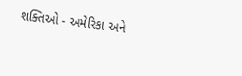શક્તિઓ - અમેરિકા અને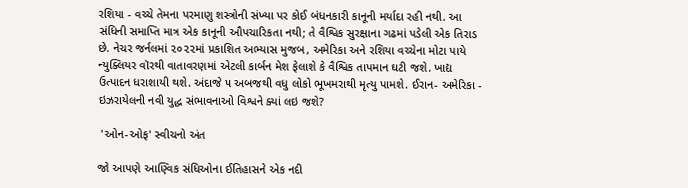રશિયા - વચ્ચે તેમના પરમાણુ શસ્ત્રોની સંખ્યા પર કોઈ બંધનકારી કાનૂની મર્યાદા રહી નથી. આ સંધિની સમાપ્તિ માત્ર એક કાનૂની ઔપચારિકતા નથી; તે વૈશ્વિક સુરક્ષાના ગઢમાં પડેલી એક તિરાડ છે. નેચર જર્નલમાં ૨૦૨૨માં પ્રકાશિત અભ્યાસ મુજબ, અમેરિકા અને રશિયા વચ્ચેના મોટા પાયે ન્યુક્લિયર વૉરથી વાતાવરણમાં એટલી કાર્બન મેશ ફેલાશે કે વૈશ્વિક તાપમાન ઘટી જશે. ખાદ્ય ઉત્પાદન ધરાશાયી થશે. અંદાજે ૫ અબજથી વધુ લોકો ભૂખમરાથી મૃત્યુ પામશે. ઈરાન- અમેરિકા - ઇઝરાયેલની નવી યુદ્ધ સંભાવનાઓ વિશ્વને ક્યાં લઇ જશે?

 'ઓન-ઓફ' સ્વીચનો અંત

જો આપણે આણ્વિક સંધિઓના ઈતિહાસને એક નદી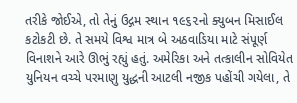તરીકે જોઈએ, તો તેનું ઉદ્ગમ સ્થાન ૧૯૬૨નો ક્યુબન મિસાઈલ કટોકટી છે. તે સમયે વિશ્વ માત્ર બે અઠવાડિયા માટે સંપૂર્ણ વિનાશને આરે ઊભું રહ્યું હતું. અમેરિકા અને તત્કાલીન સોવિયેત યુનિયન વચ્ચે પરમાણુ યુદ્ધની આટલી નજીક પહોંચી ગયેલા, તે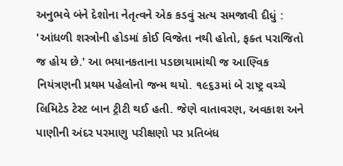અનુભવે બંને દેશોના નેતૃત્વને એક કડવું સત્ય સમજાવી દીધું : 'આંધળી શસ્ત્રોની હોડમાં કોઈ વિજેતા નથી હોતો, ફક્ત પરાજિતો જ હોય છે.' આ ભયાનકતાના પડછાયામાંથી જ આણ્વિક નિયંત્રણની પ્રથમ પહેલોનો જન્મ થયો. ૧૯૬૩માં બે રાષ્ટ્ર વચ્ચે લિમિટેડ ટેસ્ટ બાન ટ્રીટી થઈ હતી. જેણે વાતાવરણ, અવકાશ અને પાણીની અંદર પરમાણુ પરીક્ષણો પર પ્રતિબંધ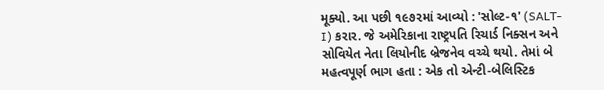મૂક્યો. આ પછી ૧૯૭૨માં આવ્યો : 'સોલ્ટ-૧' (SALT-I) કરાર. જે અમેરિકાના રાષ્ટ્રપતિ રિચાર્ડ નિક્સન અને સોવિયેત નેતા લિયોનીદ બ્રેજનેવ વચ્ચે થયો. તેમાં બે મહત્વપૂર્ણ ભાગ હતા : એક તો એન્ટી-બેલિસ્ટિક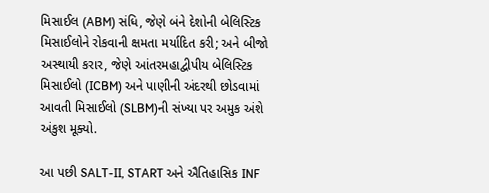મિસાઈલ (ABM) સંધિ, જેણે બંને દેશોની બેલિસ્ટિક મિસાઈલોને રોકવાની ક્ષમતા મર્યાદિત કરી; અને બીજો અસ્થાયી કરાર, જેણે આંતરમહાદ્વીપીય બેલિસ્ટિક મિસાઈલો (ICBM) અને પાણીની અંદરથી છોડવામાં આવતી મિસાઈલો (SLBM)ની સંખ્યા પર અમુક અંશે અંકુશ મૂક્યો.

આ પછી SALT-II, START અને ઐતિહાસિક INF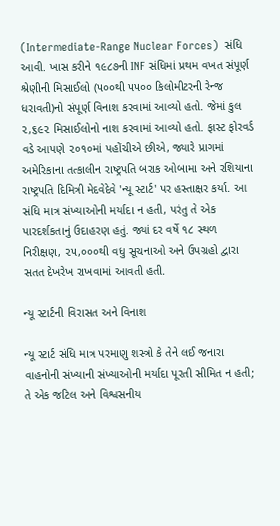(Intermediate-Range Nuclear Forces)  સંધિ આવી. ખાસ કરીને ૧૯૮૭ની INF સંધિમાં પ્રથમ વખત સંપૂર્ણ શ્રેણીની મિસાઈલો (૫૦૦થી ૫૫૦૦ કિલોમીટરની રેન્જ ધરાવતી)નો સંપૂર્ણ વિનાશ કરવામાં આવ્યો હતો. જેમાં કુલ ૨,૬૯૨ મિસાઈલોનો નાશ કરવામાં આવ્યો હતો. ફાસ્ટ ફોરવર્ડ વડે આપણે ૨૦૧૦માં પહોંચીએ છીએ, જ્યારે પ્રાગમાં અમેરિકાના તત્કાલીન રાષ્ટ્રપતિ બરાક ઓબામા અને રશિયાના રાષ્ટ્રપતિ દિમિત્રી મેદવેદેવે 'ન્યૂ સ્ટાર્ટ' પર હસ્તાક્ષર કર્યા. આ સંધિ માત્ર સંખ્યાઓની મર્યાદા ન હતી, પરંતુ તે એક પારદર્શકતાનું ઉદાહરણ હતું. જ્યાં દર વર્ષે ૧૮ સ્થળ નિરીક્ષણ, ૨૫,૦૦૦થી વધુ સૂચનાઓ અને ઉપગ્રહો દ્વારા સતત દેખરેખ રાખવામાં આવતી હતી.

ન્યૂ સ્ટાર્ટની વિરાસત અને વિનાશ

ન્યૂ સ્ટાર્ટ સંધિ માત્ર પરમાણુ શસ્ત્રો કે તેને લઈ જનારા વાહનોની સંખ્યાની સંખ્યાઓની મર્યાદા પૂરતી સીમિત ન હતી; તે એક જટિલ અને વિશ્વસનીય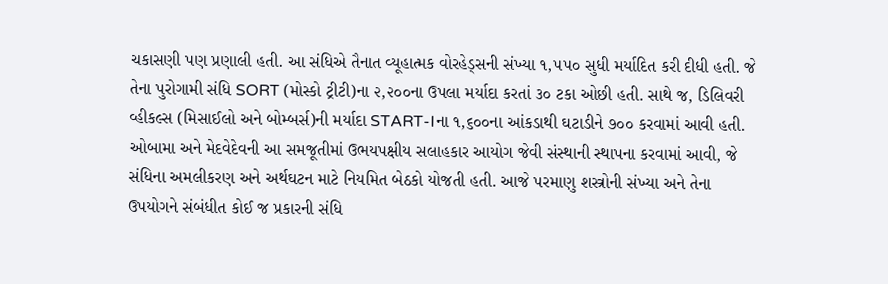ચકાસણી પણ પ્રણાલી હતી. આ સંધિએ તૈનાત વ્યૂહાત્મક વોરહેડ્સની સંખ્યા ૧,૫૫૦ સુધી મર્યાદિત કરી દીધી હતી. જે તેના પુરોગામી સંધિ SORT (મોસ્કો ટ્રીટી)ના ૨,૨૦૦ના ઉપલા મર્યાદા કરતાં ૩૦ ટકા ઓછી હતી. સાથે જ, ડિલિવરી વ્હીકલ્સ (મિસાઈલો અને બોમ્બર્સ)ની મર્યાદા START-Iના ૧,૬૦૦ના આંકડાથી ઘટાડીને ૭૦૦ કરવામાં આવી હતી. ઓબામા અને મેદવેદેવની આ સમજૂતીમાં ઉભયપક્ષીય સલાહકાર આયોગ જેવી સંસ્થાની સ્થાપના કરવામાં આવી, જે સંધિના અમલીકરણ અને અર્થઘટન માટે નિયમિત બેઠકો યોજતી હતી. આજે પરમાણુ શસ્ત્રોની સંખ્યા અને તેના ઉપયોગને સંબંધીત કોઈ જ પ્રકારની સંધિ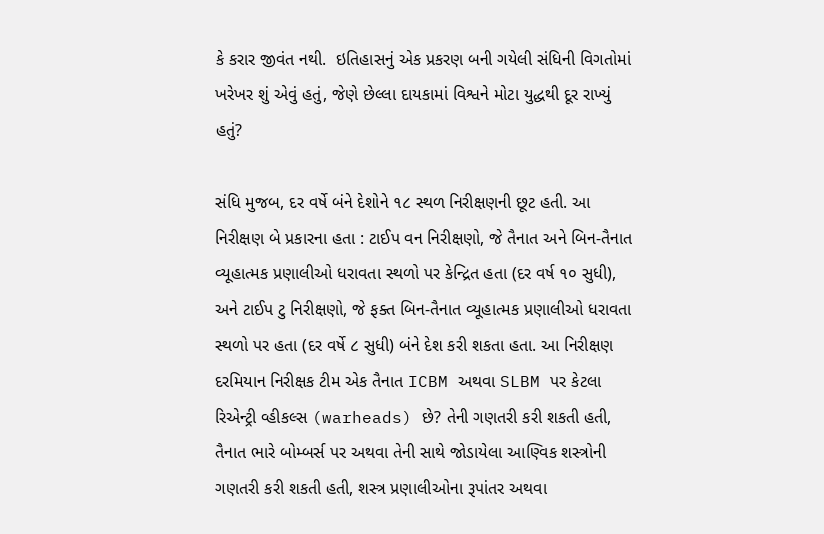કે કરાર જીવંત નથી.  ઇતિહાસનું એક પ્રકરણ બની ગયેલી સંધિની વિગતોમાં ખરેખર શું એવું હતું, જેણે છેલ્લા દાયકામાં વિશ્વને મોટા યુદ્ધથી દૂર રાખ્યું હતું?

સંધિ મુજબ, દર વર્ષે બંને દેશોને ૧૮ સ્થળ નિરીક્ષણની છૂટ હતી. આ નિરીક્ષણ બે પ્રકારના હતા : ટાઈપ વન નિરીક્ષણો, જે તૈનાત અને બિન-તૈનાત વ્યૂહાત્મક પ્રણાલીઓ ધરાવતા સ્થળો પર કેન્દ્રિત હતા (દર વર્ષ ૧૦ સુધી), અને ટાઈપ ટુ નિરીક્ષણો, જે ફક્ત બિન-તૈનાત વ્યૂહાત્મક પ્રણાલીઓ ધરાવતા સ્થળો પર હતા (દર વર્ષે ૮ સુધી) બંને દેશ કરી શકતા હતા. આ નિરીક્ષણ દરમિયાન નિરીક્ષક ટીમ એક તૈનાત ICBM અથવા SLBM પર કેટલા રિએન્ટ્રી વ્હીકલ્સ (warheads) છે? તેની ગણતરી કરી શકતી હતી, તૈનાત ભારે બોમ્બર્સ પર અથવા તેની સાથે જોડાયેલા આણ્વિક શસ્ત્રોની ગણતરી કરી શકતી હતી, શસ્ત્ર પ્રણાલીઓના રૂપાંતર અથવા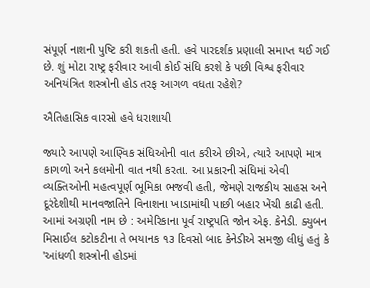સંપૂર્ણ નાશની પુષ્ટિ કરી શકતી હતી. હવે પારદર્શક પ્રણાલી સમાપ્ત થઈ ગઈ છે. શું મોટા રાષ્ટ્ર ફરીવાર આવી કોઈ સંધિ કરશે કે પછી વિશ્વ ફરીવાર અનિયંત્રિત શસ્ત્રોની હોડ તરફ આગળ વધતા રહેશે?

ઐતિહાસિક વારસો હવે ધરાશાયી

જ્યારે આપણે આણ્વિક સંધિઓની વાત કરીએ છીએ, ત્યારે આપણે માત્ર કાગળો અને કલમોની વાત નથી કરતા. આ પ્રકારની સંધિમાં એવી વ્યક્તિઓની મહત્વપૂર્ણ ભૂમિકા ભજવી હતી, જેમણે રાજકીય સાહસ અને દૂરંદેશીથી માનવજાતિને વિનાશના ખાડામાંથી પાછી બહાર ખેંચી કાઢી હતી. આમાં અગ્રણી નામ છે : અમેરિકાના પૂર્વ રાષ્ટ્રપતિ જોન એફ. કેનેડી. ક્યુબન મિસાઈલ કટોકટીના તે ભયાનક ૧૩ દિવસો બાદ કેનેડીએ સમજી લીધું હતું કે 'આંધળી શસ્ત્રોની હોડમાં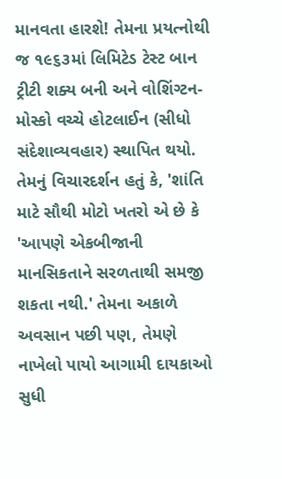માનવતા હારશે! તેમના પ્રયત્નોથી જ ૧૯૬૩માં લિમિટેડ ટેસ્ટ બાન ટ્રીટી શક્ય બની અને વોશિંગ્ટન-મોસ્કો વચ્ચે હોટલાઈન (સીધો સંદેશાવ્યવહાર) સ્થાપિત થયો. તેમનું વિચારદર્શન હતું કે, 'શાંતિ માટે સૌથી મોટો ખતરો એ છે કે 'આપણે એકબીજાની માનસિકતાને સરળતાથી સમજી શકતા નથી.' તેમના અકાળે અવસાન પછી પણ, તેમણે નાખેલો પાયો આગામી દાયકાઓ સુધી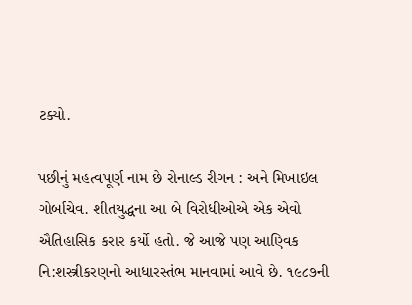ટક્યો.

પછીનું મહત્વપૂર્ણ નામ છે રોનાલ્ડ રીગન : અને મિખાઇલ ગોર્બાચેવ. શીતયુદ્ધના આ બે વિરોધીઓએ એક એવો ઐતિહાસિક કરાર કર્યો હતો. જે આજે પણ આણ્વિક નિ:શસ્ત્રીકરણનો આધારસ્તંભ માનવામાં આવે છે. ૧૯૮૭ની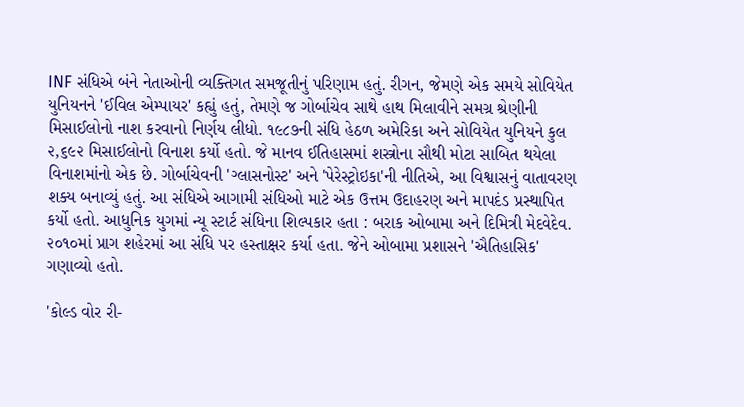INF સંધિએ બંને નેતાઓની વ્યક્તિગત સમજૂતીનું પરિણામ હતું. રીગન, જેમણે એક સમયે સોવિયેત યુનિયનને 'ઈવિલ એમ્પાયર' કહ્યું હતું, તેમણે જ ગોર્બાચેવ સાથે હાથ મિલાવીને સમગ્ર શ્રેણીની મિસાઈલોનો નાશ કરવાનો નિર્ણય લીધો. ૧૯૮૭ની સંધિ હેઠળ અમેરિકા અને સોવિયેત યુનિયને કુલ ૨,૬૯૨ મિસાઈલોનો વિનાશ કર્યો હતો. જે માનવ ઈતિહાસમાં શસ્ત્રોના સૌથી મોટા સાબિત થયેલા વિનાશમાંનો એક છે. ગોર્બાચેવની 'ગ્લાસનોસ્ટ' અને 'પેરેસ્ટ્રોઇકા'ની નીતિએ, આ વિશ્વાસનું વાતાવરણ શક્ય બનાવ્યું હતું. આ સંધિએ આગામી સંધિઓ માટે એક ઉત્તમ ઉદાહરણ અને માપદંડ પ્રસ્થાપિત કર્યો હતો. આધુનિક યુગમાં ન્યૂ સ્ટાર્ટ સંધિના શિલ્પકાર હતા : બરાક ઓબામા અને દિમિત્રી મેદવેદેવ. ૨૦૧૦માં પ્રાગ શહેરમાં આ સંધિ પર હસ્તાક્ષર કર્યા હતા. જેને ઓબામા પ્રશાસને 'ઐતિહાસિક' ગણાવ્યો હતો.

'કોલ્ડ વોર રી-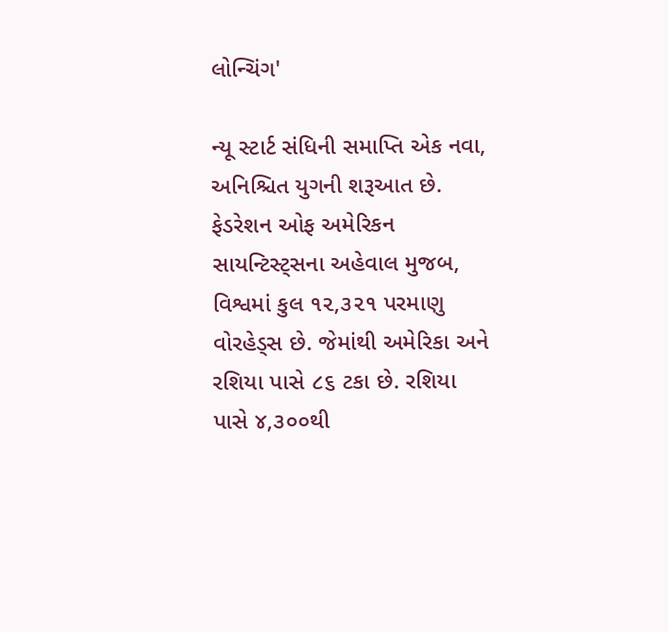લોન્ચિંગ'

ન્યૂ સ્ટાર્ટ સંધિની સમાપ્તિ એક નવા, અનિશ્ચિત યુગની શરૂઆત છે. ફેડરેશન ઓફ અમેરિકન સાયન્ટિસ્ટ્સના અહેવાલ મુજબ, વિશ્વમાં કુલ ૧૨,૩૨૧ પરમાણુ વોરહેડ્સ છે. જેમાંથી અમેરિકા અને રશિયા પાસે ૮૬ ટકા છે. રશિયા પાસે ૪,૩૦૦થી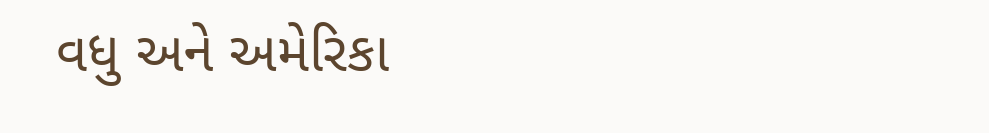વધુ અને અમેરિકા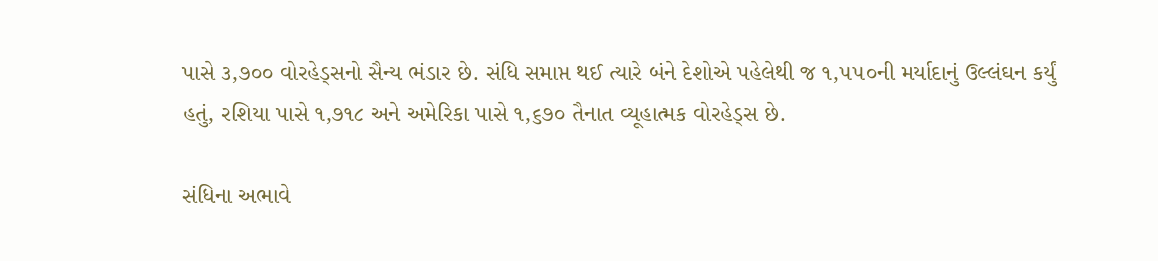પાસે ૩,૭૦૦ વોરહેડ્સનો સૈન્ય ભંડાર છે. સંધિ સમાપ્ત થઈ ત્યારે બંને દેશોએ પહેલેથી જ ૧,૫૫૦ની મર્યાદાનું ઉલ્લંઘન કર્યું હતું, રશિયા પાસે ૧,૭૧૮ અને અમેરિકા પાસે ૧,૬૭૦ તૈનાત વ્યૂહાત્મક વોરહેડ્સ છે.

સંધિના અભાવે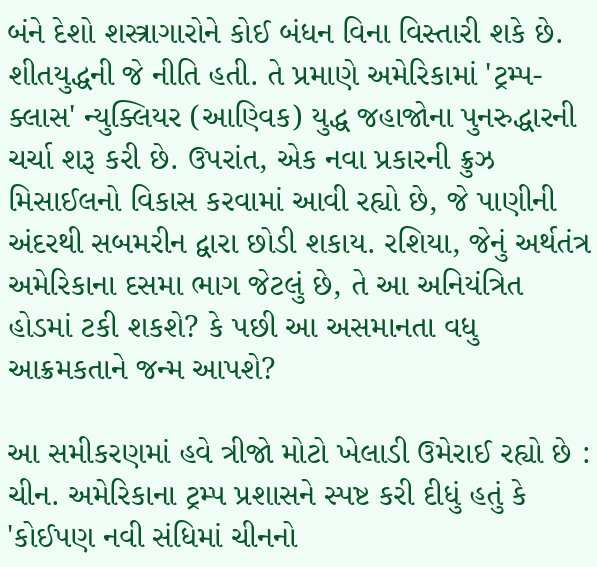બંને દેશો શસ્ત્રાગારોને કોઈ બંધન વિના વિસ્તારી શકે છે. શીતયુદ્ધની જે નીતિ હતી. તે પ્રમાણે અમેરિકામાં 'ટ્રમ્પ-ક્લાસ' ન્યુક્લિયર (આણ્વિક) યુદ્ધ જહાજોના પુનરુદ્ધારની ચર્ચા શરૂ કરી છે. ઉપરાંત, એક નવા પ્રકારની ક્રુઝ મિસાઈલનો વિકાસ કરવામાં આવી રહ્યો છે, જે પાણીની અંદરથી સબમરીન દ્વારા છોડી શકાય. રશિયા, જેનું અર્થતંત્ર અમેરિકાના દસમા ભાગ જેટલું છે, તે આ અનિયંત્રિત હોડમાં ટકી શકશે? કે પછી આ અસમાનતા વધુ આક્રમકતાને જન્મ આપશે?

આ સમીકરણમાં હવે ત્રીજો મોટો ખેલાડી ઉમેરાઈ રહ્યો છે : ચીન. અમેરિકાના ટ્રમ્પ પ્રશાસને સ્પષ્ટ કરી દીધું હતું કે 'કોઈપણ નવી સંધિમાં ચીનનો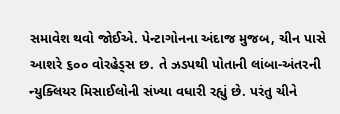સમાવેશ થવો જોઈએ. પેન્ટાગોનના અંદાજ મુજબ, ચીન પાસે આશરે ૬૦૦ વોરહેડ્સ છ. તે ઝડપથી પોતાની લાંબા-અંતરની ન્યુક્લિયર મિસાઈલોની સંખ્યા વધારી રહ્યું છે. પરંતુ ચીને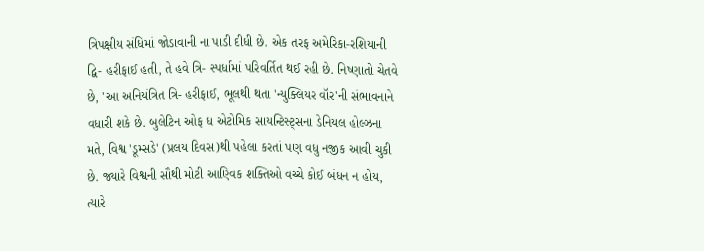ત્રિપક્ષીય સંધિમાં જોડાવાની ના પાડી દીધી છે. એક તરફ અમેરિકા-રશિયાની દ્વિ- હરીફાઈ હતી, તે હવે ત્રિ- સ્પર્ધામાં પરિવર્તિત થઈ રહી છે. નિષ્ણાતો ચેતવે છે, 'આ અનિયંત્રિત ત્રિ- હરીફાઈ, ભૂલથી થતા 'ન્યુક્લિયર વૉર'ની સંભાવનાને વધારી શકે છે. બુલેટિન ઓફ ધ એટોમિક સાયન્ટિસ્ટ્સના ડેનિયલ હોલ્ઝના મતે, વિશ્વ 'ડૂમ્સડે' (પ્રલય દિવસ)થી પહેલા કરતાં પણ વધુ નજીક આવી ચુકી છે. જ્યારે વિશ્વની સૌથી મોટી આણ્વિક શક્તિઓ વચ્ચે કોઈ બંધન ન હોય, ત્યારે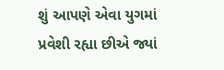શું આપણે એવા યુગમાં પ્રવેશી રહ્યા છીએ જ્યાં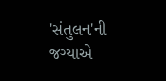'સંતુલન'ની જગ્યાએ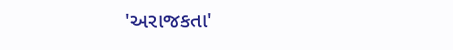'અરાજકતા'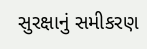સુરક્ષાનું સમીકરણ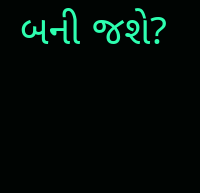બની જશે?